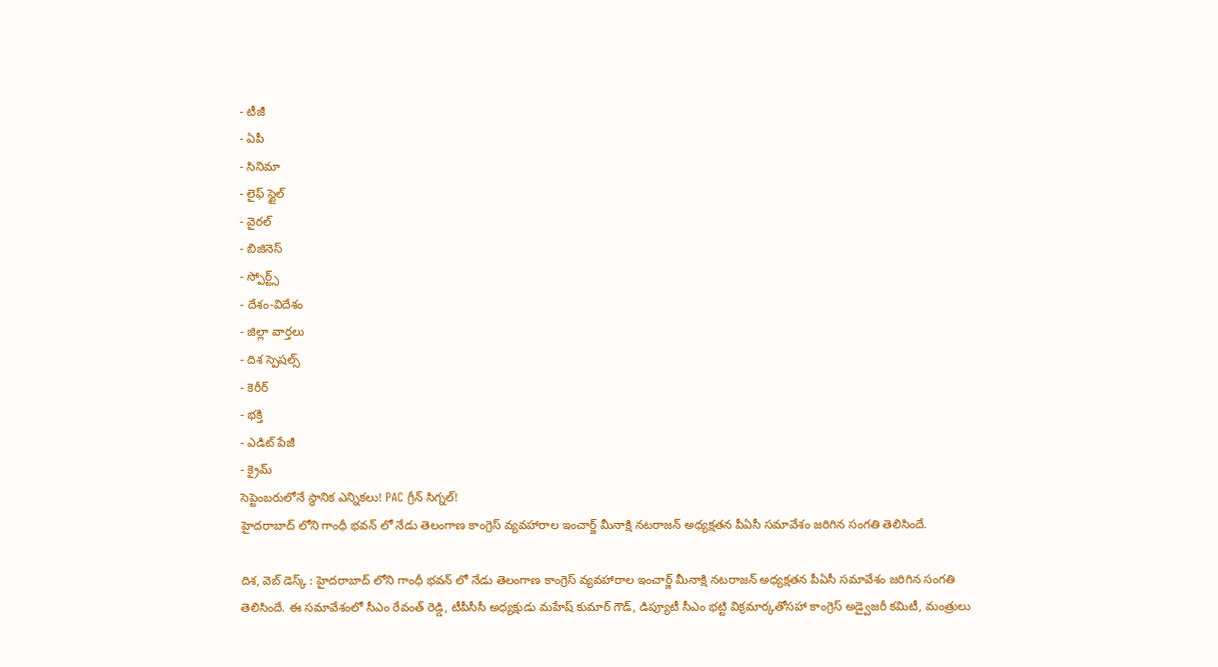- టీజీ
- ఏపీ
- సినిమా
- లైఫ్ స్టైల్
- వైరల్
- బిజినెస్
- స్పోర్ట్స్
- దేశం-విదేశం
- జిల్లా వార్తలు
- దిశ స్పెషల్స్
- కెరీర్
- భక్తి
- ఎడిట్ పేజీ
- క్రైమ్
సెప్టెంబరులోనే స్థానిక ఎన్నికలు! PAC గ్రీన్ సిగ్నల్!
హైదరాబాద్ లోని గాంధీ భవన్ లో నేడు తెలంగాణ కాంగ్రెస్ వ్యవహారాల ఇంచార్జ్ మీనాక్షి నటరాజన్ అధ్యక్షతన పీఏసీ సమావేశం జరిగిన సంగతి తెలిసిందే.

దిశ, వెబ్ డెస్క్ : హైదరాబాద్ లోని గాంధీ భవన్ లో నేడు తెలంగాణ కాంగ్రెస్ వ్యవహారాల ఇంచార్జ్ మీనాక్షి నటరాజన్ అధ్యక్షతన పీఏసీ సమావేశం జరిగిన సంగతి తెలిసిందే. ఈ సమావేశంలో సీఎం రేవంత్ రెడ్డి, టీపీసీసీ అధ్యక్షుడు మహేష్ కుమార్ గౌడ్, డిప్యూటీ సీఎం భట్టి విక్రమార్కతోసహా కాంగ్రెస్ అడ్వైజరీ కమిటీ, మంత్రులు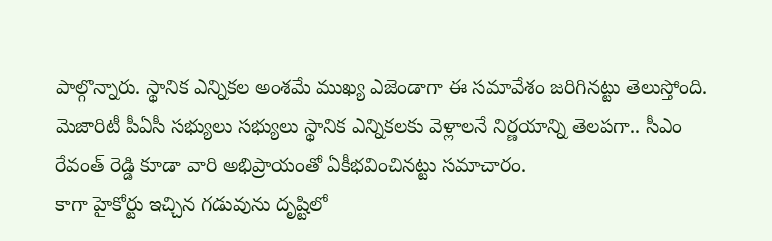పాల్గొన్నారు. స్థానిక ఎన్నికల అంశమే ముఖ్య ఎజెండాగా ఈ సమావేశం జరిగినట్టు తెలుస్తోంది. మెజారిటీ పీఏసీ సభ్యులు సభ్యులు స్థానిక ఎన్నికలకు వెళ్లాలనే నిర్ణయాన్ని తెలపగా.. సీఎం రేవంత్ రెడ్డి కూడా వారి అభిప్రాయంతో ఏకీభవించినట్టు సమాచారం.
కాగా హైకోర్టు ఇచ్చిన గడువును దృష్టిలో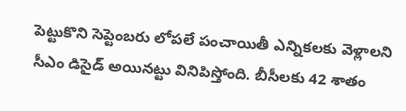పెట్టుకొని సెప్టెంబరు లోపలే పంచాయితీ ఎన్నికలకు వెళ్లాలని సీఎం డిసైడ్ అయినట్టు వినిపిస్తోంది. బీసీలకు 42 శాతం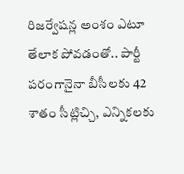రిజర్వేషన్ల అంశం ఎటూ తేలాక పోవడంతో.. పార్టీ పరంగానైనా బీసీలకు 42 శాతం సీట్లిచ్చి, ఎన్నికలకు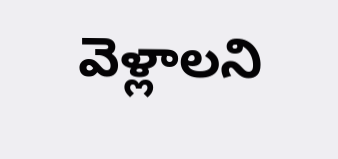వెళ్లాలని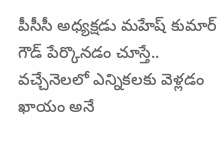పీసీసీ అధ్యక్షడు మహేష్ కుమార్ గౌడ్ పేర్కొనడం చూస్తే.. వచ్చేనెలలో ఎన్నికలకు వెళ్లడం ఖాయం అనే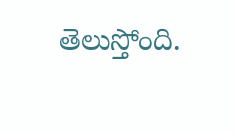తెలుస్తోంది.